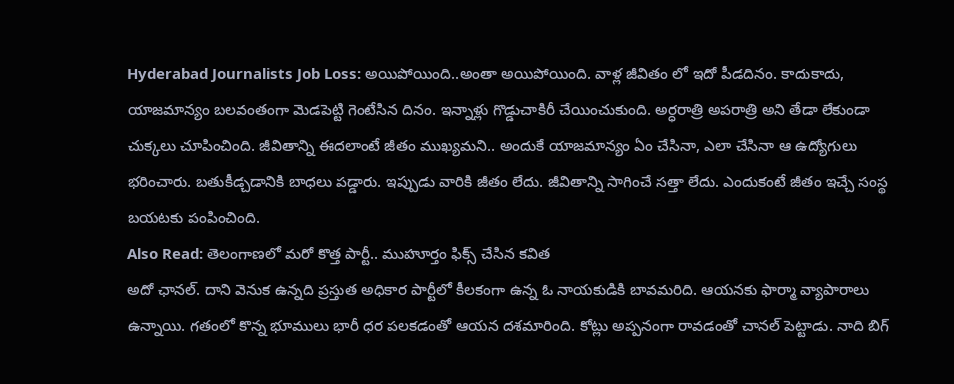Hyderabad Journalists Job Loss: అయిపోయింది..అంతా అయిపోయింది. వాళ్ల జీవితం లో ఇదో పీడదినం. కాదుకాదు, యాజమాన్యం బలవంతంగా మెడపెట్టి గెంటేసిన దినం. ఇన్నాళ్లు గొడ్డుచాకిరీ చేయించుకుంది. అర్ధరాత్రి అపరాత్రి అని తేడా లేకుండా చుక్కలు చూపించింది. జీవితాన్ని ఈదలాంటే జీతం ముఖ్యమని.. అందుకే యాజమాన్యం ఏం చేసినా, ఎలా చేసినా ఆ ఉద్యోగులు భరించారు. బతుకీడ్చడానికి బాధలు పడ్డారు. ఇప్పుడు వారికి జీతం లేదు. జీవితాన్ని సాగించే సత్తా లేదు. ఎందుకంటే జీతం ఇచ్చే సంస్థ బయటకు పంపించింది.
Also Read: తెలంగాణలో మరో కొత్త పార్టీ.. ముహూర్తం ఫిక్స్ చేసిన కవిత
అదో ఛానల్. దాని వెనుక ఉన్నది ప్రస్తుత అధికార పార్టీలో కీలకంగా ఉన్న ఓ నాయకుడికి బావమరిది. ఆయనకు ఫార్మా వ్యాపారాలు ఉన్నాయి. గతంలో కొన్న భూములు భారీ ధర పలకడంతో ఆయన దశమారింది. కోట్లు అప్పనంగా రావడంతో చానల్ పెట్టాడు. నాది బిగ్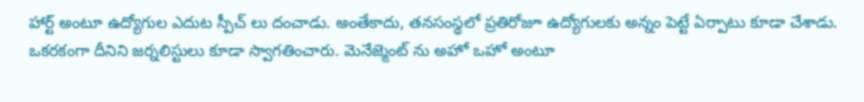హార్ట్ అంటూ ఉద్యోగుల ఎదుట స్పీచ్ లు దంచాడు. అంతేకాదు, తనసంస్థలో ప్రతిరోజూ ఉద్యోగులకు అన్నం పెట్టే ఏర్పాటు కూడా చేశాడు. ఒకరకంగా దీనిని జర్నలిస్టులు కూడా స్వాగతించారు. మెనేజ్మెంట్ ను అహో ఒహో అంటూ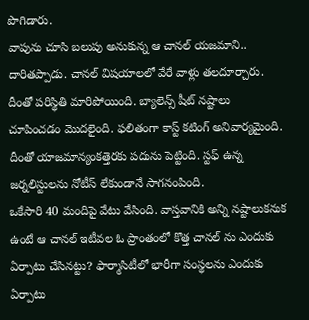పొగిడారు.
వాపును చూసి బలుపు అనుకున్న ఆ చానల్ యజమాని.. దారితప్పాడు. చానల్ విషయాలలో వేరే వాళ్లు తలదూర్చారు. దీంతో పరిస్థితి మారిపోయింది. బ్యాలెన్స్ షీట్ నష్టాలు చూపించడం మొదలైంది. ఫలితంగా కాస్ట్ కటింగ్ అనివార్యమైంది. దీంతో యాజమాన్యంకత్తెరకు పదును పెట్టింది. స్టఫ్ ఉన్న జర్నలిస్టులను నోటీస్ లేకుండానే సాగనంపింది.
ఒకేసారి 40 మందిపై వేటు వేసింది. వాస్తవానికి అన్ని నష్టాలుకనుక ఉంటే ఆ చానల్ ఇటీవల ఓ ప్రాంతంలో కొత్త చానల్ ను ఎందుకు ఏర్పాటు చేసినట్టు? ఫార్మాసిటీలో భారీగా సంస్థలను ఎందుకు ఏర్పాటు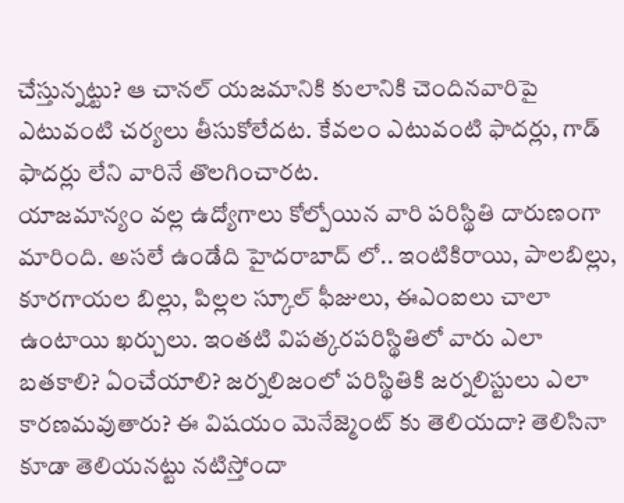చేస్తున్నట్టు? ఆ చానల్ యజమానికి కులానికి చెందినవారిపై ఎటువంటి చర్యలు తీసుకోలేదట. కేవలం ఎటువంటి ఫాదర్లు, గాడ్ ఫాదర్లు లేని వారినే తొలగించారట.
యాజమాన్యం వల్ల ఉద్యోగాలు కోల్పోయిన వారి పరిస్థితి దారుణంగా మారింది. అసలే ఉండేది హైదరాబాద్ లో.. ఇంటికిరాయి, పాలబిల్లు, కూరగాయల బిల్లు, పిల్లల స్కూల్ ఫీజులు, ఈఎంఐలు చాలా ఉంటాయి ఖర్చులు. ఇంతటి విపత్కరపరిస్థితిలో వారు ఎలా బతకాలి? ఏంచేయాలి? జర్నలిజంలో పరిస్థితికి జర్నలిస్టులు ఎలా కారణమవుతారు? ఈ విషయం మెనేజ్మెంట్ కు తెలియదా? తెలిసినా కూడా తెలియనట్టు నటిస్తోందా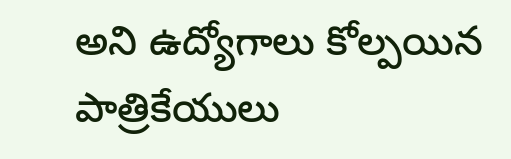అని ఉద్యోగాలు కోల్పయిన పాత్రికేయులు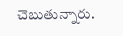చెబుతున్నారు.